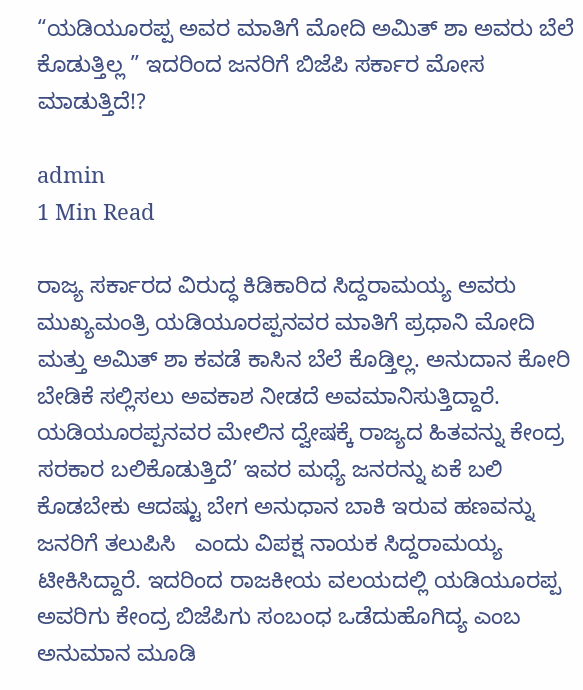“ಯಡಿಯೂರಪ್ಪ ಅವರ‌ ಮಾತಿಗೆ ಮೋದಿ ಅಮಿತ್ ಶಾ ಅವರು ಬೆಲೆ ಕೊಡುತ್ತಿಲ್ಲ ” ಇದರಿಂದ ಜನರಿಗೆ ಬಿಜೆಪಿ‌ ಸರ್ಕಾರ ಮೋಸ ಮಾಡುತ್ತಿದೆ!?

admin
1 Min Read

ರಾಜ್ಯ ಸರ್ಕಾರದ ವಿರುದ್ಧ ಕಿಡಿಕಾರಿದ ಸಿದ್ದರಾಮಯ್ಯ ಅವರು   ಮುಖ್ಯಮಂತ್ರಿ ಯಡಿಯೂರಪ್ಪನವರ ಮಾತಿಗೆ ಪ್ರಧಾನಿ ಮೋದಿ ಮತ್ತು ಅಮಿತ್ ಶಾ ಕವಡೆ ಕಾಸಿನ ಬೆಲೆ ಕೊಡ್ತಿಲ್ಲ. ಅನುದಾನ ಕೋರಿ ಬೇಡಿಕೆ ಸಲ್ಲಿಸಲು ಅವಕಾಶ ನೀಡದೆ ಅವಮಾನಿಸುತ್ತಿದ್ದಾರೆ. ಯಡಿಯೂರಪ್ಪನವರ ಮೇಲಿನ ದ್ವೇಷಕ್ಕೆ ರಾಜ್ಯದ ಹಿತವನ್ನು ಕೇಂದ್ರ ಸರಕಾರ ಬಲಿಕೊಡುತ್ತಿದೆ’ ಇವರ ಮಧ್ಯೆ ಜನರನ್ನು ಏಕೆ ಬಲಿ ಕೊಡಬೇಕು ಆದಷ್ಟು ಬೇಗ ಅನುಧಾನ ಬಾಕಿ ಇರುವ ಹಣವನ್ನು ಜನರಿಗೆ ತಲುಪಿಸಿ   ಎಂದು ವಿಪಕ್ಷ ನಾಯಕ ಸಿದ್ದರಾಮಯ್ಯ ಟೀಕಿಸಿದ್ದಾರೆ. ಇದರಿಂದ ರಾಜಕೀಯ ವಲಯದಲ್ಲಿ ಯಡಿಯೂರಪ್ಪ ಅವರಿಗು ಕೇಂದ್ರ ಬಿಜೆಪಿಗು ಸಂಬಂಧ ಒಡೆದುಹೊಗಿದ್ಯ ಎಂಬ ಅನುಮಾನ ಮೂಡಿ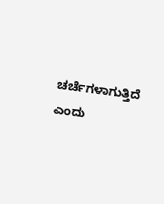ಚರ್ಚೆಗಳಾಗುತ್ತಿದೆ ಎಂದು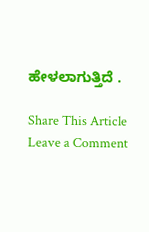ಹೇಳಲಾಗುತ್ತಿದೆ .

Share This Article
Leave a Comment